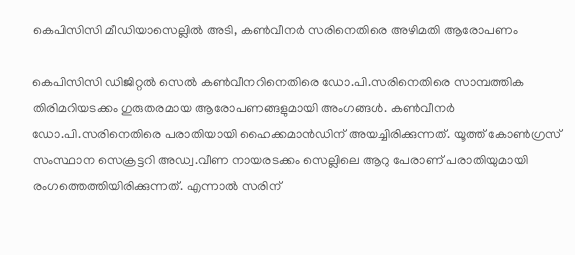കെപിസിസി മീഡിയാസെല്ലില്‍ അടി, കണ്‍വീനര്‍ സരിനെതിരെ അഴിമതി ആരോപണം

കെപിസിസി ഡിജിറ്റല്‍ സെല്‍ കണ്‍വീനറിനെതിരെ ഡോ.പി.സരിനെതിരെ സാമ്പത്തിക തിരിമറിയടക്കം ഗുരുതരമായ ആരോപണങ്ങളുമായി അംഗങ്ങള്‍. കണ്‍വീനര്‍ ഡോ.പി.സരിനെതിരെ പരാതിയായി ഹൈക്കമാന്‍ഡിന് അയച്ചിരിക്കുന്നത്. യൂത്ത് കോണ്‍ഗ്രസ് സംസ്ഥാന സെക്രട്ടറി അഡ്വ.വീണ നായരടക്കം സെല്ലിലെ ആറു പേരാണ് പരാതിയുമായി രംഗത്തെത്തിയിരിക്കുന്നത്. എന്നാല്‍ സരിന്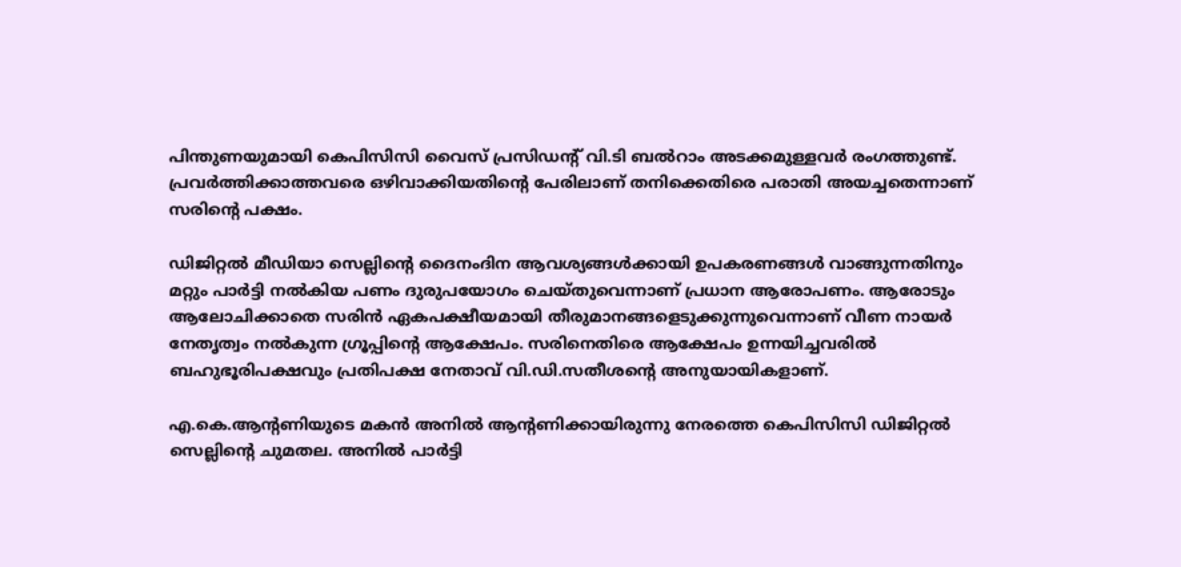പിന്തുണയുമായി കെപിസിസി വൈസ് പ്രസിഡന്റ് വി.ടി ബല്‍റാം അടക്കമുള്ളവര്‍ രംഗത്തുണ്ട്. പ്രവര്‍ത്തിക്കാത്തവരെ ഒഴിവാക്കിയതിന്റെ പേരിലാണ് തനിക്കെതിരെ പരാതി അയച്ചതെന്നാണ് സരിന്റെ പക്ഷം.

ഡിജിറ്റല്‍ മീഡിയാ സെല്ലിന്റെ ദൈനംദിന ആവശ്യങ്ങള്‍ക്കായി ഉപകരണങ്ങള്‍ വാങ്ങുന്നതിനും മറ്റും പാര്‍ട്ടി നല്‍കിയ പണം ദുരുപയോഗം ചെയ്തുവെന്നാണ് പ്രധാന ആരോപണം. ആരോടും ആലോചിക്കാതെ സരിന്‍ ഏകപക്ഷീയമായി തീരുമാനങ്ങളെടുക്കുന്നുവെന്നാണ് വീണ നായര്‍ നേതൃത്വം നല്‍കുന്ന ഗ്രൂപ്പിന്റെ ആക്ഷേപം. സരിനെതിരെ ആക്ഷേപം ഉന്നയിച്ചവരില്‍ ബഹുഭൂരിപക്ഷവും പ്രതിപക്ഷ നേതാവ് വി.ഡി.സതീശന്റെ അനുയായികളാണ്.

എ.കെ.ആന്റണിയുടെ മകന്‍ അനില്‍ ആന്റണിക്കായിരുന്നു നേരത്തെ കെപിസിസി ഡിജിറ്റല്‍ സെല്ലിന്റെ ചുമതല. അനില്‍ പാര്‍ട്ടി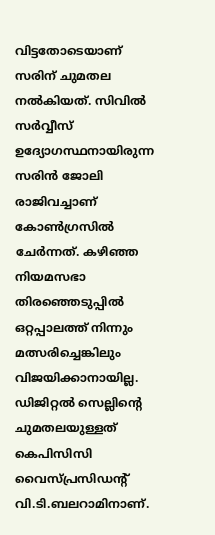വിട്ടതോടെയാണ് സരിന് ചുമതല നല്‍കിയത്. സിവില്‍ സര്‍വ്വീസ് ഉദ്യോഗസ്ഥനായിരുന്ന സരിന്‍ ജോലി രാജിവച്ചാണ് കോണ്‍ഗ്രസില്‍ ചേര്‍ന്നത്. കഴിഞ്ഞ നിയമസഭാ തിരഞ്ഞെടുപ്പില്‍ ഒറ്റപ്പാലത്ത് നിന്നും മത്സരിച്ചെങ്കിലും വിജയിക്കാനായില്ല. ഡിജിറ്റല്‍ സെല്ലിന്റെ ചുമതലയുള്ളത് കെപിസിസി വൈസ്പ്രസിഡന്റ് വി.ടി.ബലറാമിനാണ്.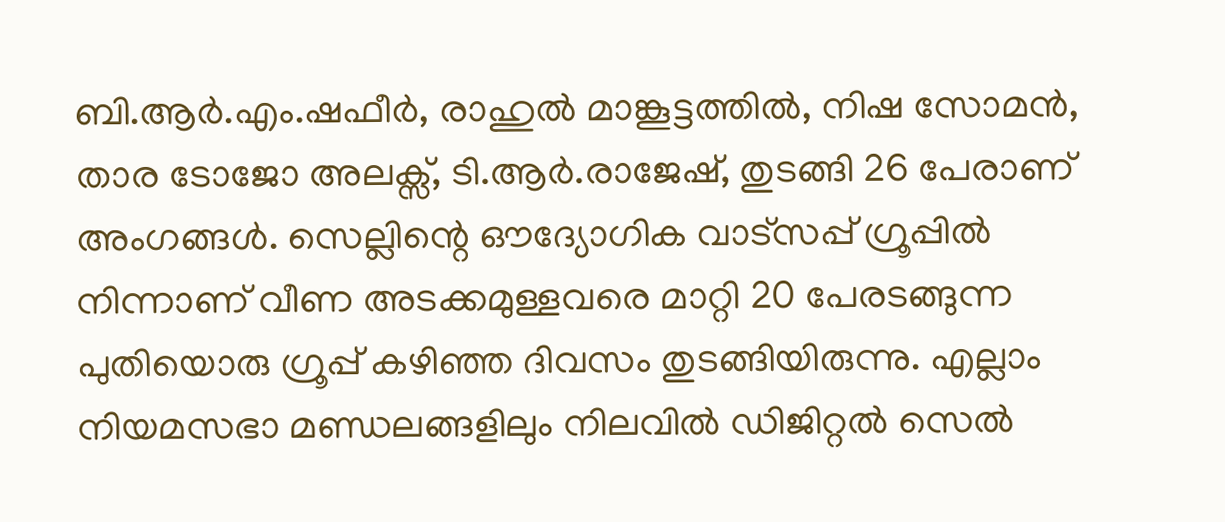ബി.ആര്‍.എം.ഷഫീര്‍, രാഹുല്‍ മാങ്കൂട്ടത്തില്‍, നിഷ സോമന്‍, താര ടോജോ അലക്സ്, ടി.ആര്‍.രാജേഷ്, തുടങ്ങി 26 പേരാണ് അംഗങ്ങള്‍. സെല്ലിന്റെ ഔദ്യോഗിക വാട്സപ്പ് ഗ്രൂപ്പില്‍ നിന്നാണ് വീണ അടക്കമുള്ളവരെ മാറ്റി 20 പേരടങ്ങുന്ന പുതിയൊരു ഗ്രൂപ്പ് കഴിഞ്ഞ ദിവസം തുടങ്ങിയിരുന്നു. എല്ലാം നിയമസഭാ മണ്ഡലങ്ങളിലും നിലവില്‍ ഡിജിറ്റല്‍ സെല്‍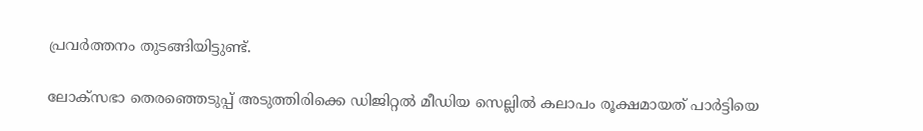പ്രവര്‍ത്തനം തുടങ്ങിയിട്ടുണ്ട്.

ലോക്സഭാ തെരഞ്ഞെടുപ്പ് അടുത്തിരിക്കെ ഡിജിറ്റല്‍ മീഡിയ സെല്ലില്‍ കലാപം രൂക്ഷമായത് പാര്‍ട്ടിയെ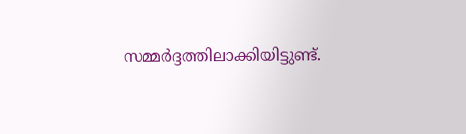സമ്മര്‍ദ്ദത്തിലാക്കിയിട്ടുണ്ട്.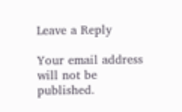Leave a Reply

Your email address will not be published.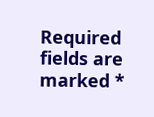Required fields are marked *